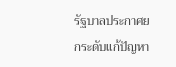รัฐบาลประกาศยกระดับแก้ปัญหา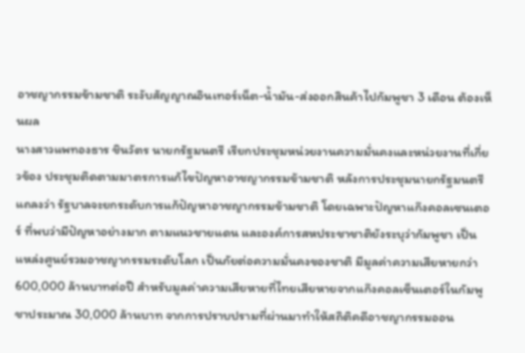อาชญากรรมข้ามชาติ ระงับสัญญาณอินเทอร์เน็ต-น้ำมัน-ส่งออกสินค้าไปกัมพูชา 3 เดือน ต้องเห็นผล
นางสาวแพทองธาร ชินวัตร นายกรัฐมนตรี เรียกประชุมหน่วยงานความมั่นคงและหน่วยงานที่เกี่ยวข้อง ประชุมติดตามมาตรการแก้ไขปัญหาอาชญากรรมข้ามชาติ หลังการประชุมนายกรัฐมนตรี แถลงว่า รัฐบาลจะยกระดับการแก้ปัญหาอาชญากรรมข้ามชาติ โดยเฉพาะปัญหาแก๊งคอลเซนเตอร์ ที่พบว่ามีปัญหาอย่างมาก ตามแนวชายแดน และองค์การสหประชาชาติยังระบุว่ากัมพูชา เป็นแหล่งศูนย์รวมอาชญากรรมระดับโลก เป็นภัยต่อความมั่นคงของชาติ มีมูลค่าความเสียหายกว่า 600,000 ล้านบาทต่อปี สำหรับมูลค่าความเสียหายที่ไทยเสียหายจากแก๊งคอลเซ็นเตอร์ในกัมพูชาประมาณ 30,000 ล้านบาท จากการปราบปรามที่ผ่านมาทำให้สถิติคดีอาชญากรรมออน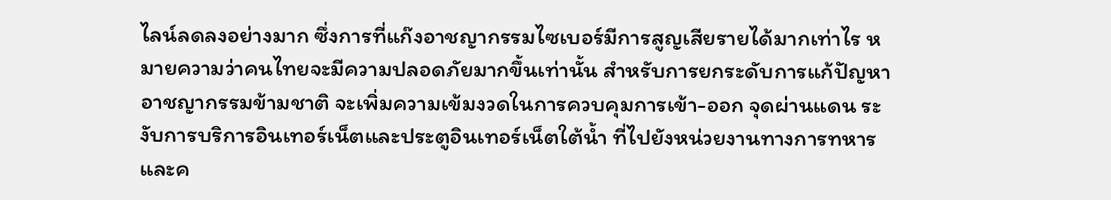ไลน์ลดลงอย่างมาก ซึ่งการที่แก๊งอาชญากรรมไซเบอร์มีการสูญเสียรายได้มากเท่าไร หมายความว่าคนไทยจะมีความปลอดภัยมากขึ้นเท่านั้น สำหรับการยกระดับการแก้ปัญหาอาชญากรรมข้ามชาติ จะเพิ่มความเข้มงวดในการควบคุมการเข้า-ออก จุดผ่านแดน ระงับการบริการอินเทอร์เน็ตและประตูอินเทอร์เน็ตใต้น้ำ ที่ไปยังหน่วยงานทางการทหาร และค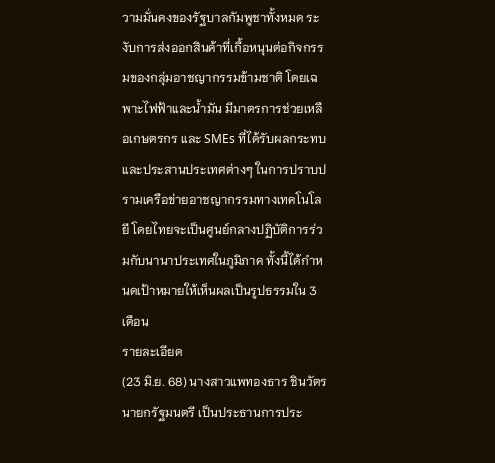วามมั่นคงของรัฐบาลกัมพูชาทั้งหมด ระงับการส่งออกสินค้าที่เกื้อหนุนต่อกิจกรรมของกลุ่มอาชญากรรมข้ามชาติ โดยเฉพาะไฟฟ้าและน้ำมัน มีมาตรการช่วยเหลือเกษตรกร และ SMEs ที่ได้รับผลกระทบ และประสานประเทศต่างๆ ในการปราบปรามเครือข่ายอาชญากรรมทางเทคโนโลยี โดยไทยจะเป็นศูนย์กลางปฏิบัติการร่วมกับนานาประเทศในภูมิภาค ทั้งนี้ได้กำหนดเป้าหมายให้เห็นผลเป็นรูปธรรมใน 3 เดือน
รายละเอียด
(23 มิ.ย. 68) นางสาวแพทองธาร ชินวัตร นายกรัฐมนตรี เป็นประธานการประ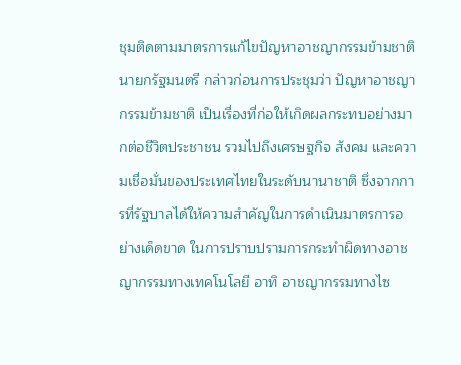ชุมติดตามมาตรการแก้ไขปัญหาอาชญากรรมข้ามชาติ นายกรัฐมนตรี กล่าวก่อนการประชุมว่า ปัญหาอาชญากรรมข้ามชาติ เป็นเรื่องที่ก่อให้เกิดผลกระทบอย่างมากต่อชีวิตประชาชน รวมไปถึงเศรษฐกิจ สังคม และความเชื่อมั่นของประเทศไทยในระดับนานาชาติ ซึ่งจากการที่รัฐบาลได้ให้ความสำคัญในการดำเนินมาตรการอย่างเด็ดขาด ในการปราบปรามการกระทำผิดทางอาชญากรรมทางเทคโนโลยี อาทิ อาชญากรรมทางไซ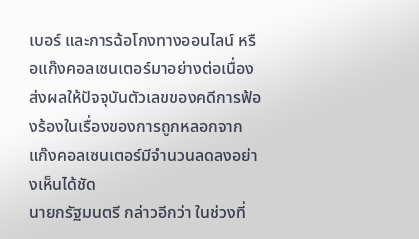เบอร์ และการฉ้อโกงทางออนไลน์ หรือแก๊งคอลเซนเตอร์มาอย่างต่อเนื่อง ส่งผลให้ปัจจุบันตัวเลขของคดีการฟ้องร้องในเรื่องของการถูกหลอกจากแก๊งคอลเซนเตอร์มีจำนวนลดลงอย่างเห็นได้ชัด
นายกรัฐมนตรี กล่าวอีกว่า ในช่วงที่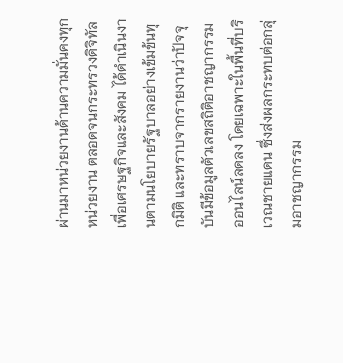ผ่านมาหน่วยงานด้านความมั่นคงทุกหน่วยงาน ตลอดจนกระทรวงดิจิทัลเพื่อเศรษฐกิจและสังคม ได้ดำเนินงานตามนโยบายรัฐบาลอย่างเข้มข้นทุกมิติ และทราบจากรายงานว่าปัจจุบันมีข้อมูลตัวเลขสถิติอาชญากรรมออนไลน์ลดลง โดยเฉพาะในพื้นที่บริเวณชายแดน ซึ่งส่งผลกระทบต่อกลุ่มอาชญากรรม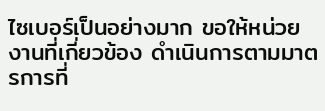ไซเบอร์เป็นอย่างมาก ขอให้หน่วยงานที่เกี่ยวข้อง ดำเนินการตามมาตรการที่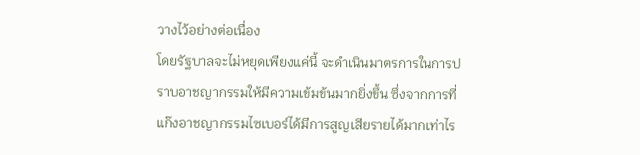วางไว้อย่างต่อเนื่อง
โดยรัฐบาลจะไม่หยุดเพียงแค่นี้ จะดำเนินมาตรการในการปราบอาชญากรรมให้มีความเข้มข้นมากยิ่งขึ้น ซึ่งจากการที่แก๊งอาชญากรรมไซเบอร์ได้มีการสูญเสียรายได้มากเท่าไร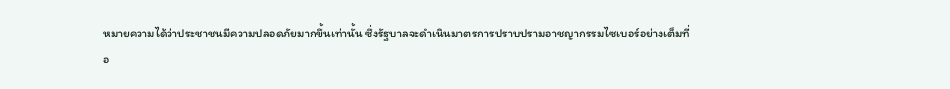หมายความได้ว่าประชาชนมีความปลอดภัยมากขึ้นเท่านั้น ซึ่งรัฐบาลจะดำเนินมาตรการปราบปรามอาชญากรรมไซเบอร์อย่างเต็มที่
อ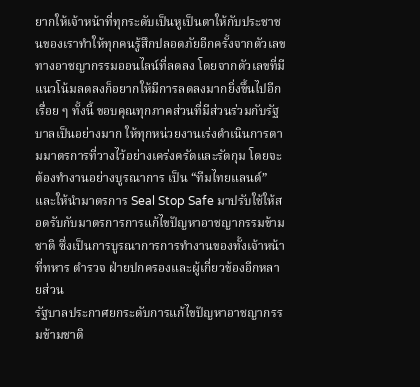ยากให้เจ้าหน้าที่ทุกระดับเป็นหูเป็นตาให้กับประชาชนของเราทำให้ทุกคนรู้สึกปลอดภัยอีกครั้งจากตัวเลขทางอาชญากรรมออนไลน์ที่ลดลง โดยจากตัวเลขที่มีแนวโน้มลดลงก็อยากให้มีการลดลงมากยิ่งขึ้นไปอีกเรื่อย ๆ ทั้งนี้ ขอบคุณทุกภาคส่วนที่มีส่วนร่วมกับรัฐบาลเป็นอย่างมาก ให้ทุกหน่วยงานเร่งดำเนินการตามมาตรการที่วางไว้อย่างเคร่งครัดและรัดกุม โดยจะต้องทำงานอย่างบูรณาการ เป็น “ทีมไทยแลนด์” และให้นำมาตรการ Seal Stop Safe มาปรับใช้ให้สอดรับกับมาตรการการแก้ไขปัญหาอาชญากรรมข้ามชาติ ซึ่งเป็นการบูรณาการการทำงานของทั้งเจ้าหน้าที่ทหาร ตำรวจ ฝ่ายปกครองและผู้เกี่ยวข้องอีกหลายส่วน
รัฐบาลประกาศยกระดับการแก้ไขปัญหาอาชญากรรมข้ามชาติ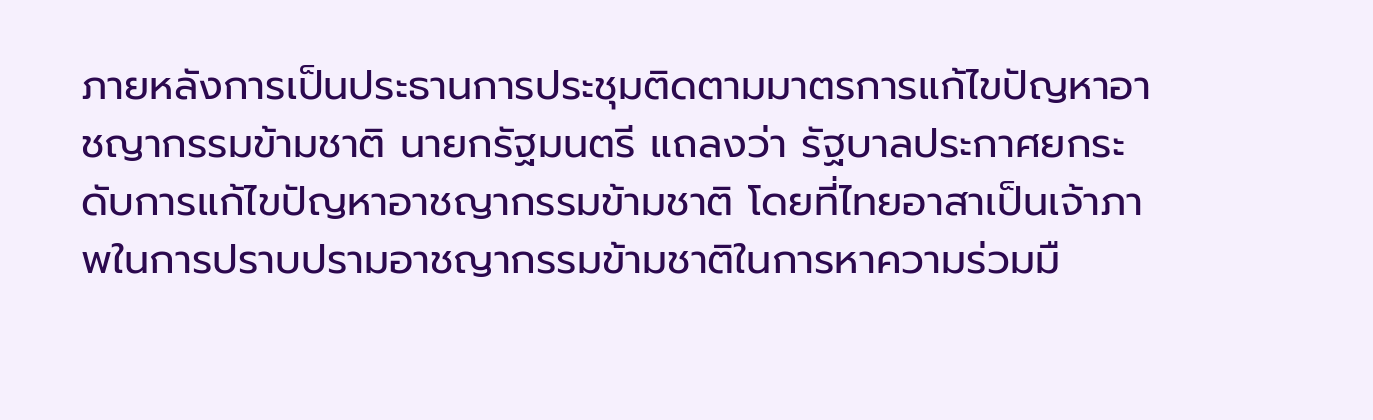ภายหลังการเป็นประธานการประชุมติดตามมาตรการแก้ไขปัญหาอาชญากรรมข้ามชาติ นายกรัฐมนตรี แถลงว่า รัฐบาลประกาศยกระดับการแก้ไขปัญหาอาชญากรรมข้ามชาติ โดยที่ไทยอาสาเป็นเจ้าภาพในการปราบปรามอาชญากรรมข้ามชาติในการหาความร่วมมื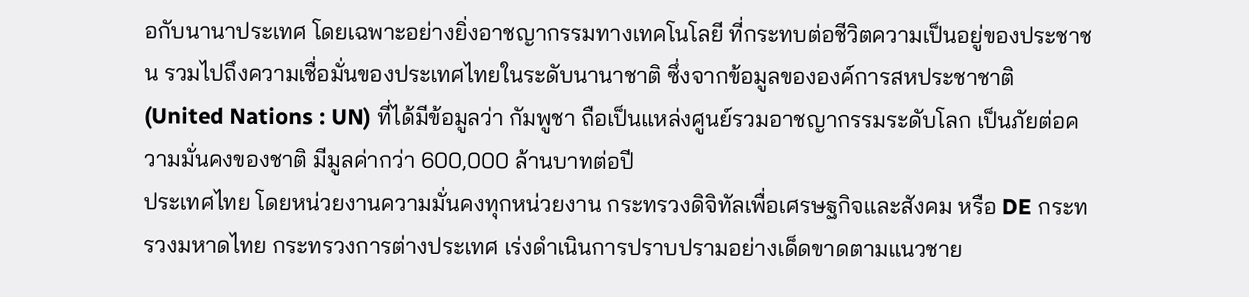อกับนานาประเทศ โดยเฉพาะอย่างยิ่งอาชญากรรมทางเทคโนโลยี ที่กระทบต่อชีวิตความเป็นอยู่ของประชาชน รวมไปถึงความเชื่อมั่นของประเทศไทยในระดับนานาชาติ ซึ่งจากข้อมูลขององค์การสหประชาชาติ (United Nations : UN) ที่ได้มีข้อมูลว่า กัมพูชา ถือเป็นแหล่งศูนย์รวมอาชญากรรมระดับโลก เป็นภัยต่อความมั่นคงของชาติ มีมูลค่ากว่า 600,000 ล้านบาทต่อปี
ประเทศไทย โดยหน่วยงานความมั่นคงทุกหน่วยงาน กระทรวงดิจิทัลเพื่อเศรษฐกิจและสังคม หรือ DE กระทรวงมหาดไทย กระทรวงการต่างประเทศ เร่งดำเนินการปราบปรามอย่างเด็ดขาดตามแนวชาย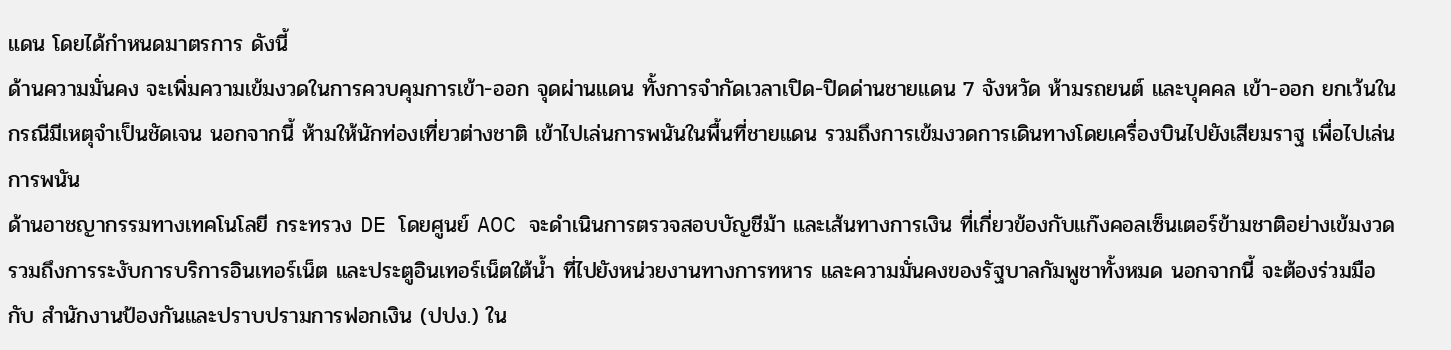แดน โดยได้กำหนดมาตรการ ดังนี้
ด้านความมั่นคง จะเพิ่มความเข้มงวดในการควบคุมการเข้า-ออก จุดผ่านแดน ทั้งการจำกัดเวลาเปิด-ปิดด่านชายแดน 7 จังหวัด ห้ามรถยนต์ และบุคคล เข้า-ออก ยกเว้นในกรณีมีเหตุจำเป็นชัดเจน นอกจากนี้ ห้ามให้นักท่องเที่ยวต่างชาติ เข้าไปเล่นการพนันในพื้นที่ชายแดน รวมถึงการเข้มงวดการเดินทางโดยเครื่องบินไปยังเสียมราฐ เพื่อไปเล่นการพนัน
ด้านอาชญากรรมทางเทคโนโลยี กระทรวง DE โดยศูนย์ AOC จะดำเนินการตรวจสอบบัญชีม้า และเส้นทางการเงิน ที่เกี่ยวข้องกับแก๊งคอลเซ็นเตอร์ข้ามชาติอย่างเข้มงวด รวมถึงการระงับการบริการอินเทอร์เน็ต และประตูอินเทอร์เน็ตใต้น้ำ ที่ไปยังหน่วยงานทางการทหาร และความมั่นคงของรัฐบาลกัมพูชาทั้งหมด นอกจากนี้ จะต้องร่วมมือกับ สำนักงานป้องกันและปราบปรามการฟอกเงิน (ปปง.) ใน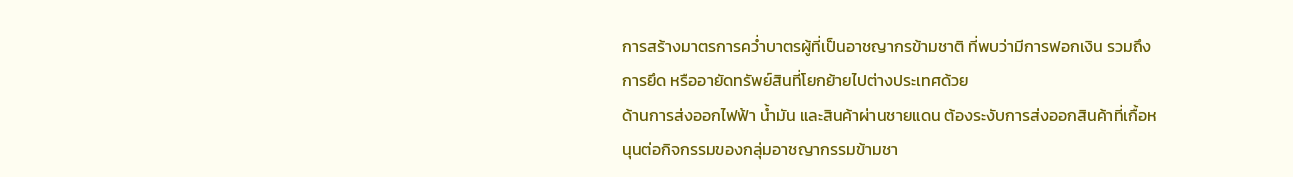การสร้างมาตรการคว่ำบาตรผู้ที่เป็นอาชญากรข้ามชาติ ที่พบว่ามีการฟอกเงิน รวมถึงการยึด หรืออายัดทรัพย์สินที่โยกย้ายไปต่างประเทศด้วย
ด้านการส่งออกไฟฟ้า น้ำมัน และสินค้าผ่านชายแดน ต้องระงับการส่งออกสินค้าที่เกื้อหนุนต่อกิจกรรมของกลุ่มอาชญากรรมข้ามชา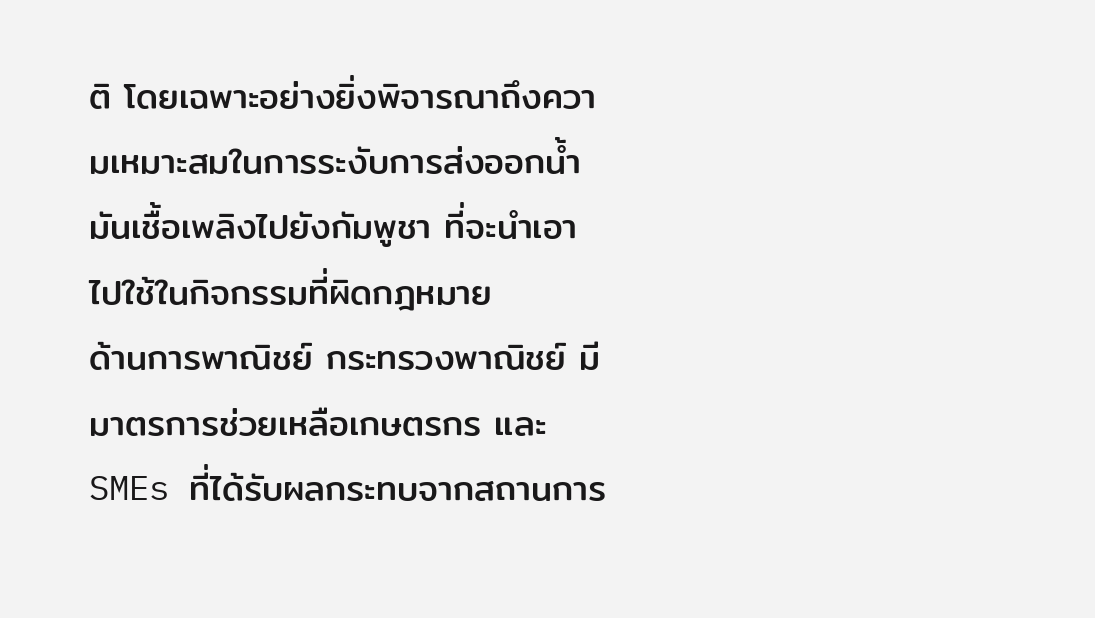ติ โดยเฉพาะอย่างยิ่งพิจารณาถึงความเหมาะสมในการระงับการส่งออกน้ำมันเชื้อเพลิงไปยังกัมพูชา ที่จะนำเอาไปใช้ในกิจกรรมที่ผิดกฎหมาย
ด้านการพาณิชย์ กระทรวงพาณิชย์ มีมาตรการช่วยเหลือเกษตรกร และ SMEs ที่ได้รับผลกระทบจากสถานการ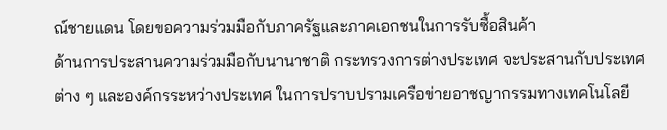ณ์ชายแดน โดยขอความร่วมมือกับภาครัฐและภาคเอกชนในการรับซื้อสินค้า
ด้านการประสานความร่วมมือกับนานาชาติ กระทรวงการต่างประเทศ จะประสานกับประเทศต่าง ๆ และองค์กรระหว่างประเทศ ในการปราบปรามเครือข่ายอาชญากรรมทางเทคโนโลยี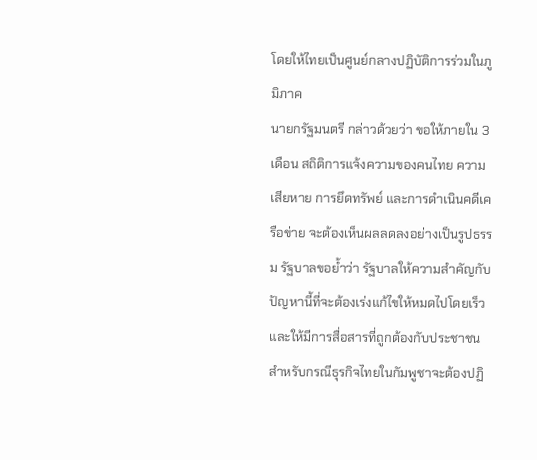โดยให้ไทยเป็นศูนย์กลางปฏิบัติการร่วมในภูมิภาค
นายกรัฐมนตรี กล่าวด้วยว่า ขอให้ภายใน 3 เดือน สถิติการแจ้งความของคนไทย ความเสียหาย การยึดทรัพย์ และการดำเนินคดีเครือข่าย จะต้องเห็นผลลดลงอย่างเป็นรูปธรรม รัฐบาลขอย้ำว่า รัฐบาลให้ความสำคัญกับปัญหานี้ที่จะต้องเร่งแก้ไขให้หมดไปโดยเร็ว และให้มีการสื่อสารที่ถูกต้องกับประชาชน
สำหรับกรณีธุรกิจไทยในกัมพูชาจะต้องปฏิ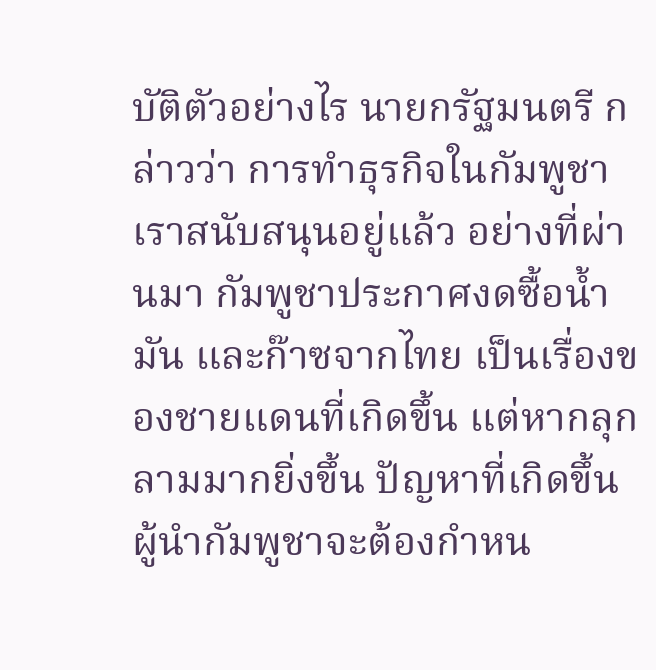บัติตัวอย่างไร นายกรัฐมนตรี กล่าวว่า การทำธุรกิจในกัมพูชาเราสนับสนุนอยู่แล้ว อย่างที่ผ่านมา กัมพูชาประกาศงดซื้อน้ำมัน และก๊าซจากไทย เป็นเรื่องของชายแดนที่เกิดขึ้น แต่หากลุกลามมากยิ่งขึ้น ปัญหาที่เกิดขึ้น ผู้นำกัมพูชาจะต้องกำหน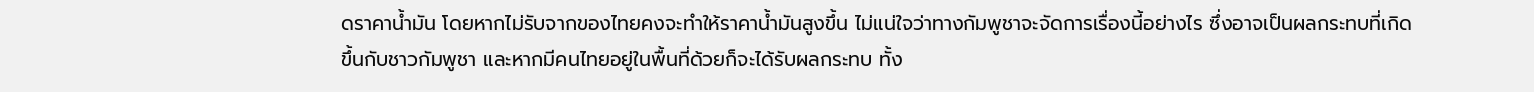ดราคาน้ำมัน โดยหากไม่รับจากของไทยคงจะทำให้ราคาน้ำมันสูงขึ้น ไม่แน่ใจว่าทางกัมพูชาจะจัดการเรื่องนี้อย่างไร ซึ่งอาจเป็นผลกระทบที่เกิดขึ้นกับชาวกัมพูชา และหากมีคนไทยอยู่ในพื้นที่ด้วยก็จะได้รับผลกระทบ ทั้ง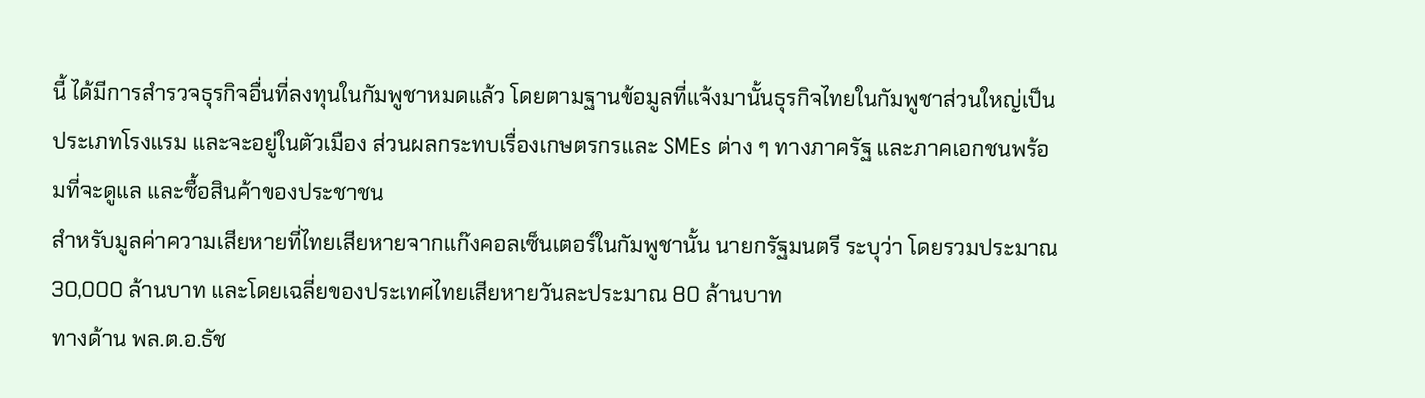นี้ ได้มีการสำรวจธุรกิจอื่นที่ลงทุนในกัมพูชาหมดแล้ว โดยตามฐานข้อมูลที่แจ้งมานั้นธุรกิจไทยในกัมพูชาส่วนใหญ่เป็นประเภทโรงแรม และจะอยู่ในตัวเมือง ส่วนผลกระทบเรื่องเกษตรกรและ SMEs ต่าง ๆ ทางภาครัฐ และภาคเอกชนพร้อมที่จะดูแล และซื้อสินค้าของประชาชน
สำหรับมูลค่าความเสียหายที่ไทยเสียหายจากแก๊งคอลเซ็นเตอร์ในกัมพูชานั้น นายกรัฐมนตรี ระบุว่า โดยรวมประมาณ 30,000 ล้านบาท และโดยเฉลี่ยของประเทศไทยเสียหายวันละประมาณ 80 ล้านบาท
ทางด้าน พล.ต.อ.ธัช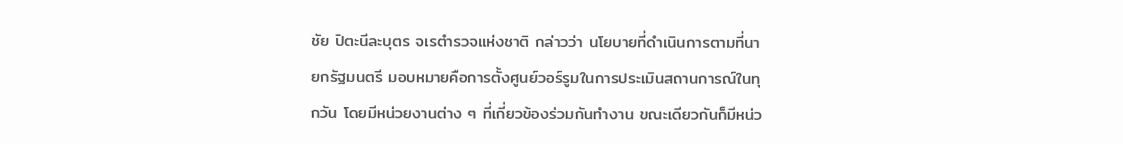ชัย ปิตะนีละบุตร จเรตำรวจแห่งชาติ กล่าวว่า นโยบายที่ดำเนินการตามที่นายกรัฐมนตรี มอบหมายคือการตั้งศูนย์วอร์รูมในการประเมินสถานการณ์ในทุกวัน โดยมีหน่วยงานต่าง ๆ ที่เกี่ยวข้องร่วมกันทำงาน ขณะเดียวกันก็มีหน่ว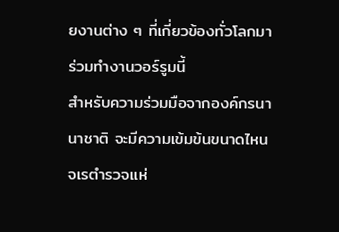ยงานต่าง ๆ ที่เกี่ยวข้องทั่วโลกมาร่วมทำงานวอร์รูมนี้
สำหรับความร่วมมือจากองค์กรนานาชาติ จะมีความเข้มข้นขนาดไหน จเรตำรวจแห่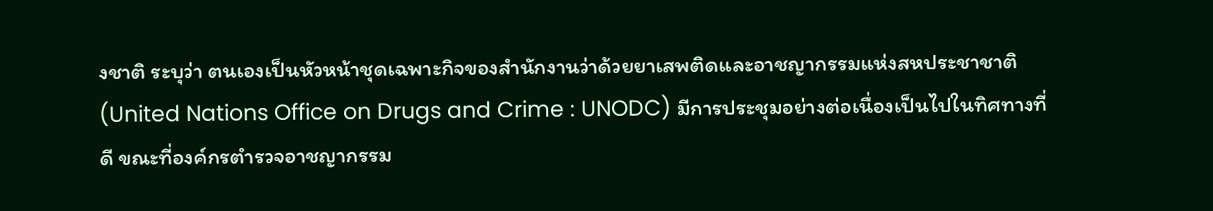งชาติ ระบุว่า ตนเองเป็นหัวหน้าชุดเฉพาะกิจของสำนักงานว่าด้วยยาเสพติดและอาชญากรรมแห่งสหประชาชาติ (United Nations Office on Drugs and Crime : UNODC) มีการประชุมอย่างต่อเนื่องเป็นไปในทิศทางที่ดี ขณะที่องค์กรตำรวจอาชญากรรม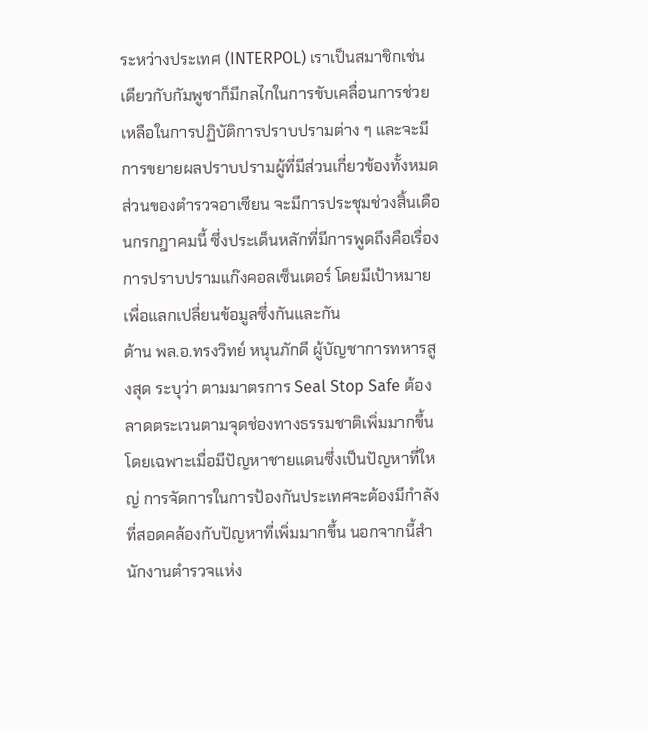ระหว่างประเทศ (INTERPOL) เราเป็นสมาชิกเช่นเดียวกับกัมพูชาก็มีกลไกในการขับเคลื่อนการช่วยเหลือในการปฏิบัติการปราบปรามต่าง ๆ และจะมีการขยายผลปราบปรามผู้ที่มีส่วนเกี่ยวข้องทั้งหมด
ส่วนของตำรวจอาเซียน จะมีการประชุมช่วงสิ้นเดือนกรกฎาคมนี้ ซึ่งประเด็นหลักที่มีการพูดถึงคือเรื่องการปราบปรามแก๊งคอลเซ็นเตอร์ โดยมีเป้าหมายเพื่อแลกเปลี่ยนข้อมูลซึ่งกันและกัน
ด้าน พล.อ.ทรงวิทย์ หนุนภักดี ผู้บัญชาการทหารสูงสุด ระบุว่า ตามมาตรการ Seal Stop Safe ต้องลาดตระเวนตามจุดช่องทางธรรมชาติเพิ่มมากขึ้น โดยเฉพาะเมื่อมีปัญหาชายแดนซึ่งเป็นปัญหาที่ใหญ่ การจัดการในการป้องกันประเทศจะต้องมีกำลังที่สอดคล้องกับปัญหาที่เพิ่มมากขึ้น นอกจากนี้สำนักงานตำรวจแห่ง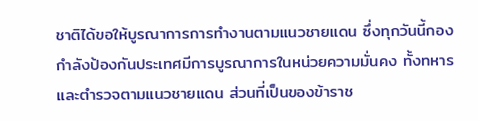ชาติได้ขอให้บูรณาการการทำงานตามแนวชายแดน ซึ่งทุกวันนี้กองกำลังป้องกันประเทศมีการบูรณาการในหน่วยความมั่นคง ทั้งทหารและตำรวจตามแนวชายแดน ส่วนที่เป็นของข้าราช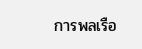การพลเรือ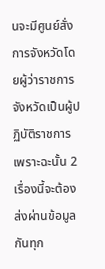นจะมีศูนย์สั่งการจังหวัดโดยผู้ว่าราชการจังหวัดเป็นผู้ปฏิบัติราชการ เพราะฉะนั้น 2 เรื่องนี้จะต้องส่งผ่านข้อมูลกันทุก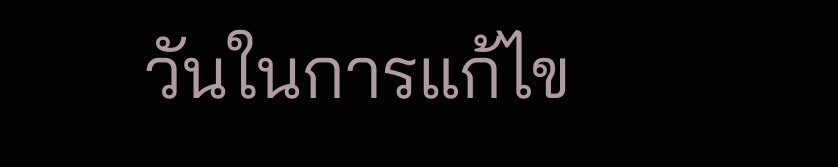วันในการแก้ไข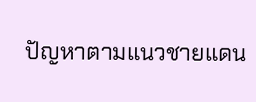ปัญหาตามแนวชายแดน